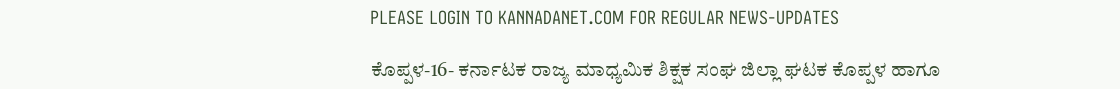PLEASE LOGIN TO KANNADANET.COM FOR REGULAR NEWS-UPDATES

ಕೊಪ್ಪಳ-16- ಕರ್ನಾಟಕ ರಾಜ್ಯ ಮಾಧ್ಯಮಿಕ ಶಿಕ್ಷಕ ಸಂಘ ಜಿಲ್ಲಾ ಘಟಕ ಕೊಪ್ಪಳ ಹಾಗೂ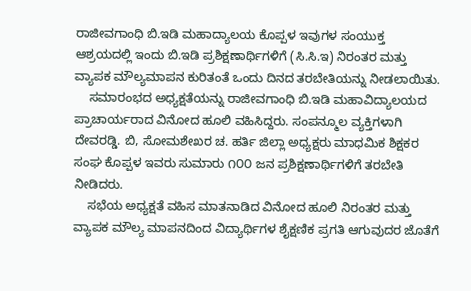ರಾಜೀವಗಾಂಧಿ ಬಿ.ಇಡಿ ಮಹಾದ್ಯಾಲಯ ಕೊಪ್ಪಳ ಇವುಗಳ ಸಂಯುಕ್ತ ಆಶ್ರಯದಲ್ಲಿ ಇಂದು ಬಿ.ಇಡಿ ಪ್ರಶಿಕ್ಷಣಾರ್ಥಿಗಳಿಗೆ (ಸಿ.ಸಿ.ಇ) ನಿರಂತರ ಮತ್ತು ವ್ಯಾಪಕ ಮೌಲ್ಯಮಾಪನ ಕುರಿತಂತೆ ಒಂದು ದಿನದ ತರಬೇತಿಯನ್ನು ನೀಡಲಾಯಿತು.
    ಸಮಾರಂಭದ ಅಧ್ಯಕ್ಷತೆಯನ್ನು ರಾಜೀವಗಾಂಧಿ ಬಿ.ಇಡಿ ಮಹಾವಿದ್ಯಾಲಯದ ಪ್ರಾಚಾರ್ಯರಾದ ವಿನೋದ ಹೂಲಿ ವಹಿಸಿದ್ದರು. ಸಂಪನ್ಮೂಲ ವ್ಯಕ್ತಿಗಳಾಗಿ ದೇವರಡ್ಡಿ. ಬಿ, ಸೋಮಶೇಖರ ಚ. ಹರ್ತಿ ಜಿಲ್ಲಾ ಅಧ್ಯಕ್ಷರು ಮಾಧಮಿಕ ಶಿಕ್ಷಕರ ಸಂಘ ಕೊಪ್ಪಳ ಇವರು ಸುಮಾರು ೧೦೦ ಜನ ಪ್ರಶಿಕ್ಷಣಾರ್ಥಿಗಳಿಗೆ ತರಬೇತಿ ನೀಡಿದರು.
    ಸಭೆಯ ಅಧ್ಯಕ್ಷತೆ ವಹಿಸ ಮಾತನಾಡಿದ ವಿನೋದ ಹೂಲಿ ನಿರಂತರ ಮತ್ತು ವ್ಯಾಪಕ ಮೌಲ್ಯ ಮಾಪನದಿಂದ ವಿದ್ಯಾರ್ಥಿಗಳ ಶೈಕ್ಷಣಿಕ ಪ್ರಗತಿ ಆಗುವುದರ ಜೊತೆಗೆ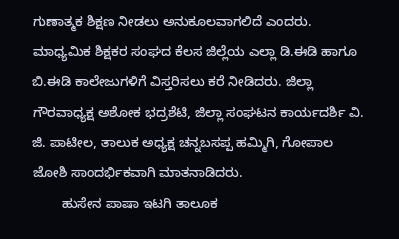ಗುಣಾತ್ಮಕ ಶಿಕ್ಷಣ ನೀಡಲು ಅನುಕೂಲವಾಗಲಿದೆ ಎಂದರು. ಮಾಧ್ಯಮಿಕ ಶಿಕ್ಷಕರ ಸಂಘದ ಕೆಲಸ ಜಿಲ್ಲೆಯ ಎಲ್ಲಾ ಡಿ.ಈಡಿ ಹಾಗೂ ಬಿ.ಈಡಿ ಕಾಲೇಜುಗಳಿಗೆ ವಿಸ್ತರಿಸಲು ಕರೆ ನೀಡಿದರು. ಜಿಲ್ಲಾ ಗೌರವಾಧ್ಯಕ್ಷ ಅಶೋಕ ಭದ್ರಶೆಟಿ, ಜಿಲ್ಲಾ ಸಂಘಟನ ಕಾರ್ಯದರ್ಶಿ ವಿ. ಜಿ. ಪಾಟೀಲ, ತಾಲುಕ ಅಧ್ಯಕ್ಷ ಚನ್ನಬಸಪ್ಪ ಹಮ್ಮಿಗಿ, ಗೋಪಾಲ ಜೋಶಿ ಸಾಂದರ್ಭಿಕವಾಗಿ ಮಾತನಾಡಿದರು.
        ಹುಸೇನ ಪಾಷಾ ಇಟಗಿ ತಾಲೂಕ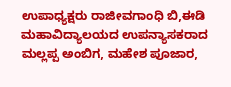ಉಪಾಧ್ಯಕ್ಷರು ರಾಜೀವಗಾಂಧಿ ಬಿ,ಈಡಿ ಮಹಾವಿದ್ಯಾಲಯದ ಉಪನ್ಯಾಸಕರಾದ ಮಲ್ಲಪ್ಪ ಅಂಬಿಗ, ಮಹೇಶ ಪೂಜಾರ,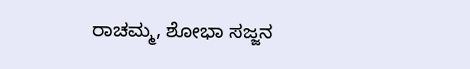ರಾಚಮ್ಮ, ಶೋಭಾ ಸಜ್ಜನ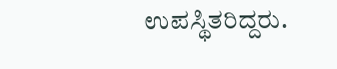ಉಪಸ್ಥಿತರಿದ್ದರು.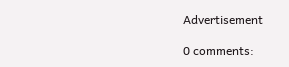Advertisement

0 comments: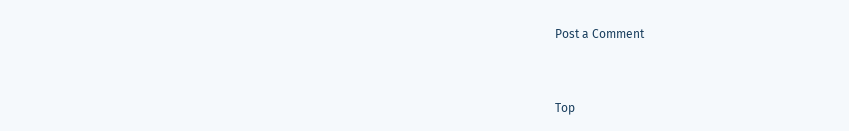Post a Comment


Top